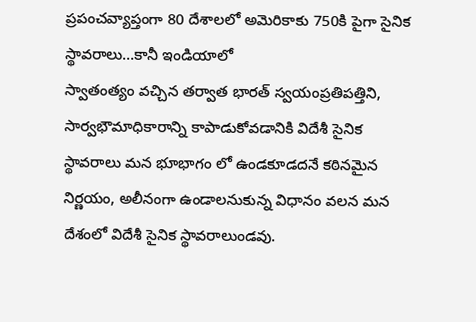ప్రపంచవ్యాప్తంగా 80 దేశాలలో అమెరికాకు 750కి పైగా సైనిక స్థావరాలు…కానీ ఇండియాలో
స్వాతంత్యం వచ్చిన తర్వాత భారత్ స్వయంప్రతిపత్తిని, సార్వభౌమాధికారాన్ని కాపాడుకోవడానికి విదేశీ సైనిక స్థావరాలు మన భూభాగం లో ఉండకూడదనే కఠినమైన నిర్ణయం, అలీనంగా ఉండాలనుకున్న విధానం వలన మన దేశంలో విదేశీ సైనిక స్థావరాలుండవు.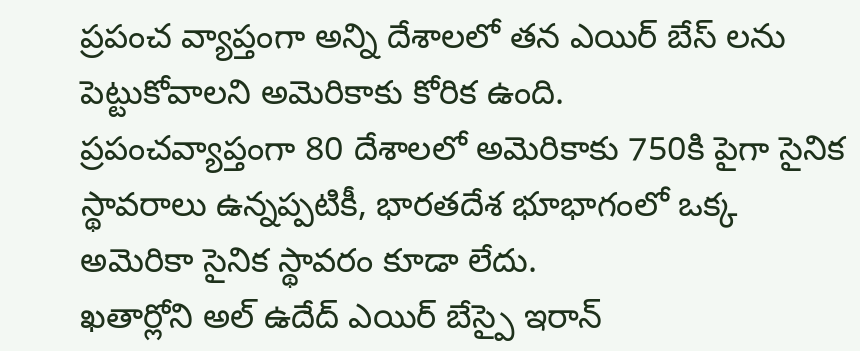ప్రపంచ వ్యాప్తంగా అన్ని దేశాలలో తన ఎయిర్ బేస్ లను పెట్టుకోవాలని అమెరికాకు కోరిక ఉంది.
ప్రపంచవ్యాప్తంగా 80 దేశాలలో అమెరికాకు 750కి పైగా సైనిక స్థావరాలు ఉన్నప్పటికీ, భారతదేశ భూభాగంలో ఒక్క అమెరికా సైనిక స్థావరం కూడా లేదు.
ఖతార్లోని అల్ ఉదేద్ ఎయిర్ బేస్పై ఇరాన్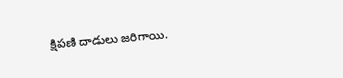క్షిపణి దాడులు జరిగాయి.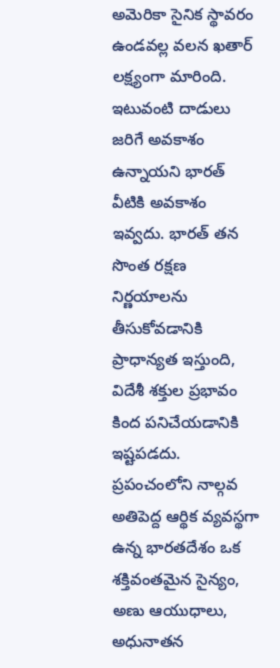అమెరికా సైనిక స్థావరం ఉండవల్ల వలన ఖతార్ లక్ష్యంగా మారింది. ఇటువంటి దాడులు జరిగే అవకాశం ఉన్నాయని భారత్ వీటికి అవకాశం ఇవ్వదు. భారత్ తన సొంత రక్షణ నిర్ణయాలను తీసుకోవడానికి ప్రాధాన్యత ఇస్తుంది, విదేశీ శక్తుల ప్రభావం కింద పనిచేయడానికి ఇష్టపడదు.
ప్రపంచంలోని నాల్గవ అతిపెద్ద ఆర్థిక వ్యవస్థగా ఉన్న భారతదేశం ఒక శక్తివంతమైన సైన్యం, అణు ఆయుధాలు, అధునాతన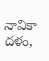నావికా దళం,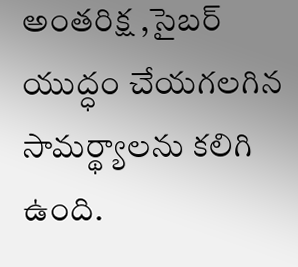అంతరిక్ష ,సైబర్ యుద్ధం చేయగలగిన సామర్థ్యాలను కలిగి ఉంది.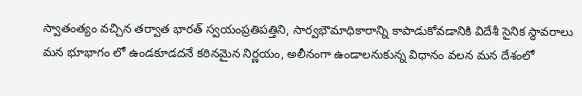స్వాతంత్యం వచ్చిన తర్వాత భారత్ స్వయంప్రతిపత్తిని, సార్వభౌమాధికారాన్ని కాపాడుకోవడానికి విదేశీ సైనిక స్థావరాలు మన భూభాగం లో ఉండకూడదనే కఠినమైన నిర్ణయం, అలీనంగా ఉండాలనుకున్న విధానం వలన మన దేశంలో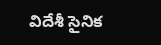విదేశీ సైనిక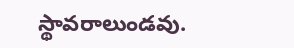స్థావరాలుండవు.